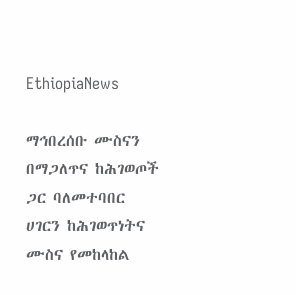EthiopiaNews

ማኅበረሰቡ ሙስናን በማጋለጥና ከሕገወጦች ጋር ባለመተባበር ሀገርን ከሕገወጥነትና ሙስና የመከላከል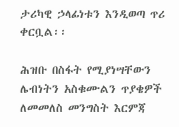ታሪካዊ ኃላፊነቱን እንዲወጣ ጥሪ ቀርቧል፡፡

ሕዝቡ በስፋት የሚያነሣቸውን ሌብነትን አስቁሙልን ጥያቄዎች ለመመለስ መንግስት እርምጃ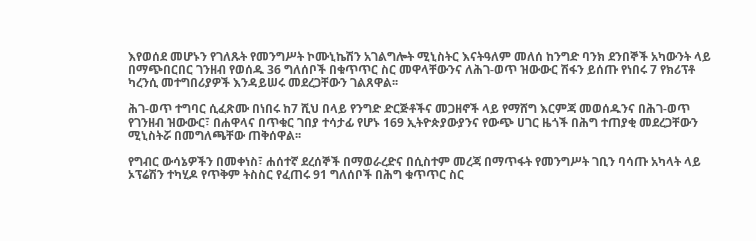እየወሰደ መሆኑን የገለጹት የመንግሥት ኮሙኒኬሽን አገልግሎት ሚኒስትር እናትዓለም መለሰ ከንግድ ባንክ ደንበኞች አካውንት ላይ በማጭበርበር ገንዘብ የወሰዱ 36 ግለሰቦች በቁጥጥር ስር መዋላቸውንና ለሕገ-ወጥ ዝውውር ሽፋን ይሰጡ የነበሩ 7 የክሪፕቶ ካረንሲ መተግበሪያዎች እንዳይሠሩ መደረጋቸውን ገልጸዋል፡፡

ሕገ-ወጥ ተግባር ሲፈጽሙ በነበሩ ከ7 ሺህ በላይ የንግድ ድርጅቶችና መጋዘኖች ላይ የማሸግ እርምጃ መወሰዱንና በሕገ-ወጥ የገንዘብ ዝውውር፣ በሐዋላና በጥቁር ገበያ ተሳታፊ የሆኑ 169 ኢትዮጵያውያንና የውጭ ሀገር ዜጎች በሕግ ተጠያቂ መደረጋቸውን ሚኒስትሯ በመግለጫቸው ጠቅሰዋል፡፡

የግብር ውሳኔዎችን በመቀነስ፣ ሐሰተኛ ደረሰኞች በማወራረድና በሲስተም መረጃ በማጥፋት የመንግሥት ገቢን ባሳጡ አካላት ላይ ኦፕሬሽን ተካሂዶ የጥቅም ትስስር የፈጠሩ 91 ግለሰቦች በሕግ ቁጥጥር ስር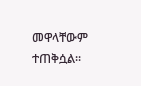መዋላቸውም ተጠቅሷል፡፡